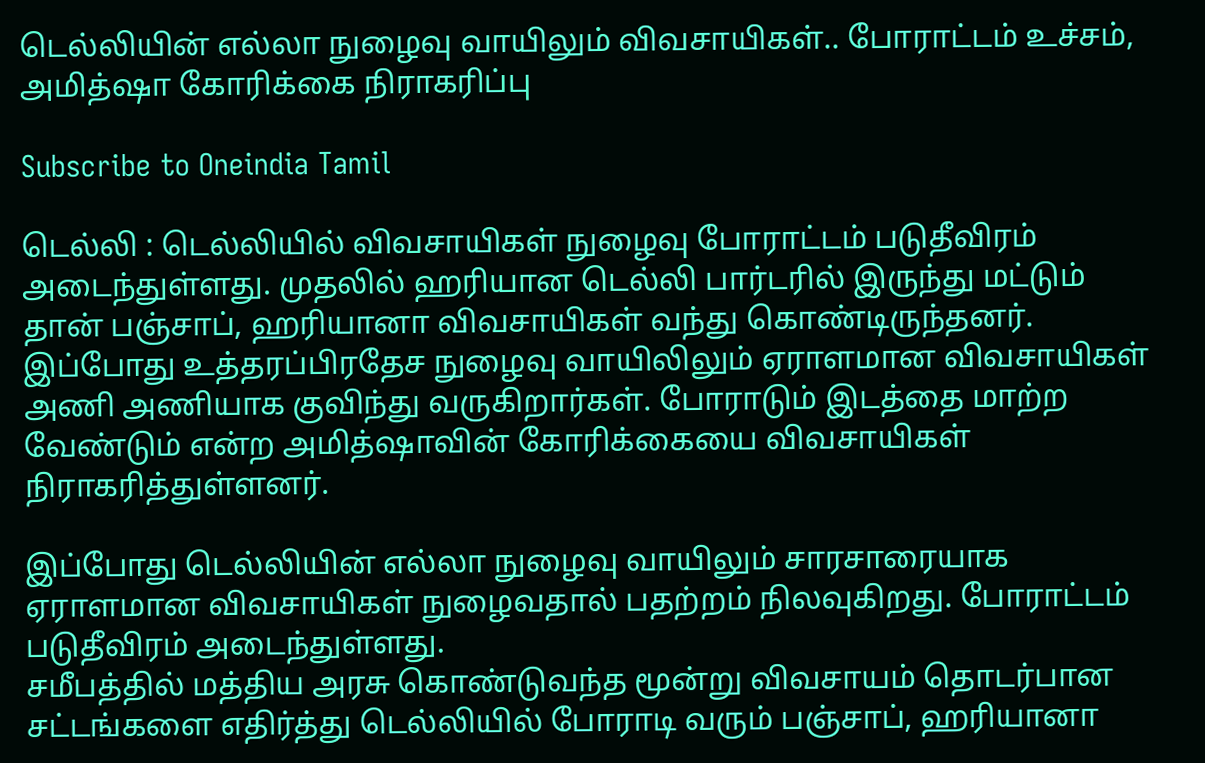டெல்லியின் எல்லா நுழைவு வாயிலும் விவசாயிகள்.. போராட்டம் உச்சம், அமித்ஷா கோரிக்கை நிராகரிப்பு

Subscribe to Oneindia Tamil

டெல்லி : டெல்லியில் விவசாயிகள் நுழைவு போராட்டம் படுதீவிரம் அடைந்துள்ளது. முதலில் ஹரியான டெல்லி பார்டரில் இருந்து மட்டும் தான் பஞ்சாப், ஹரியானா விவசாயிகள் வந்து கொண்டிருந்தனர். இப்போது உத்தரப்பிரதேச நுழைவு வாயிலிலும் ஏராளமான விவசாயிகள் அணி அணியாக குவிந்து வருகிறார்கள். போராடும் இடத்தை மாற்ற வேண்டும் என்ற அமித்ஷாவின் கோரிக்கையை விவசாயிகள் நிராகரித்துள்ளனர்.

இப்போது டெல்லியின் எல்லா நுழைவு வாயிலும் சாரசாரையாக ஏராளமான விவசாயிகள் நுழைவதால் பதற்றம் நிலவுகிறது. போராட்டம் படுதீவிரம் அடைந்துள்ளது.
சமீபத்தில் மத்திய அரசு கொண்டுவந்த மூன்று விவசாயம் தொடர்பான சட்டங்களை எதிர்த்து டெல்லியில் போராடி வரும் பஞ்சாப், ஹரியானா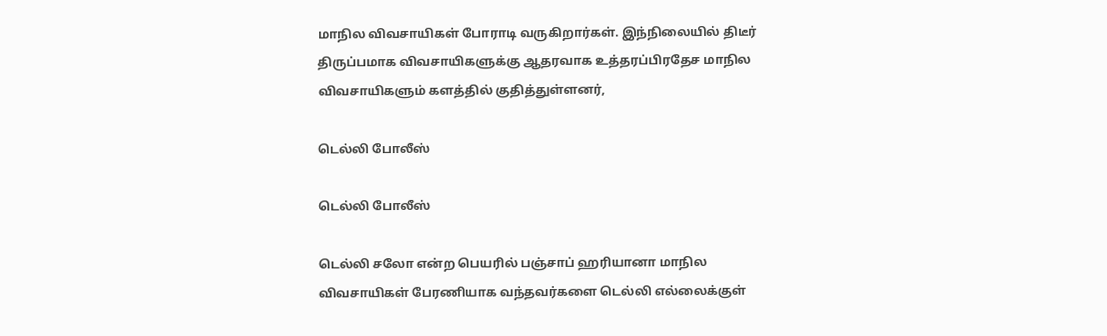மாநில விவசாயிகள் போராடி வருகிறார்கள். இந்நிலையில் திடீர் திருப்பமாக விவசாயிகளுக்கு ஆதரவாக உத்தரப்பிரதேச மாநில விவசாயிகளும் களத்தில் குதித்துள்ளனர்,

டெல்லி போலீஸ்

டெல்லி போலீஸ்

டெல்லி சலோ என்ற பெயரில் பஞ்சாப் ஹரியானா மாநில விவசாயிகள் பேரணியாக வந்தவர்களை டெல்லி எல்லைக்குள்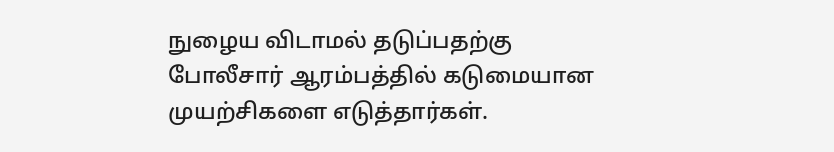நுழைய விடாமல் தடுப்பதற்கு போலீசார் ஆரம்பத்தில் கடுமையான முயற்சிகளை எடுத்தார்கள்.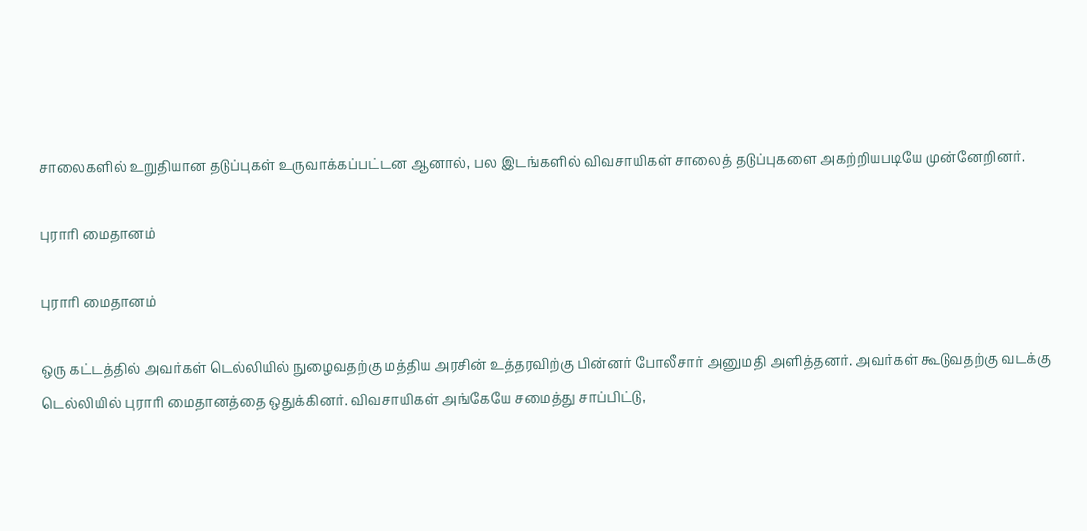சாலைகளில் உறுதியான தடுப்புகள் உருவாக்கப்பட்டன ஆனால், பல இடங்களில் விவசாயிகள் சாலைத் தடுப்புகளை அகற்றியபடியே முன்னேறினர்.

புராரி மைதானம்

புராரி மைதானம்

ஒரு கட்டத்தில் அவர்கள் டெல்லியில் நுழைவதற்கு மத்திய அரசின் உத்தரவிற்கு பின்னர் போலீசார் அனுமதி அளித்தனர். அவர்கள் கூடுவதற்கு வடக்கு டெல்லியில் புராரி மைதானத்தை ஒதுக்கினர். விவசாயிகள் அங்கேயே சமைத்து சாப்பிட்டு,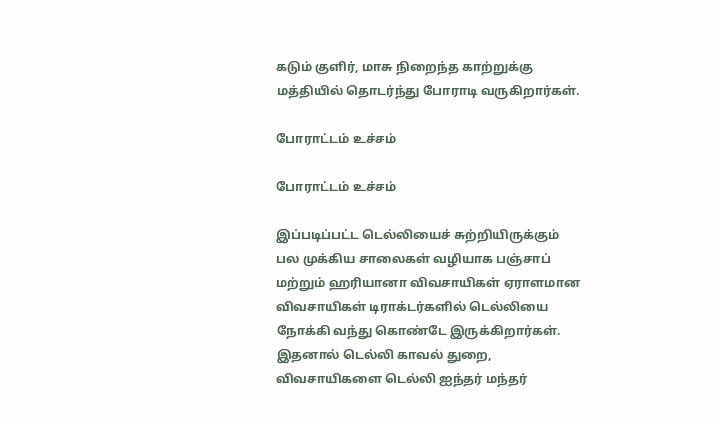கடும் குளிர், மாசு நிறைந்த காற்றுக்கு மத்தியில் தொடர்ந்து போராடி வருகிறார்கள்.

போராட்டம் உச்சம்

போராட்டம் உச்சம்

இப்படிப்பட்ட டெல்லியைச் சுற்றியிருக்கும் பல முக்கிய சாலைகள் வழியாக பஞ்சாப் மற்றும் ஹரியானா விவசாயிகள் ஏராளமான விவசாயிகள் டிராக்டர்களில் டெல்லியை நோக்கி வந்து கொண்டே இருக்கிறார்கள். இதனால் டெல்லி காவல் துறை, விவசாயிகளை டெல்லி ஐந்தர் மந்தர்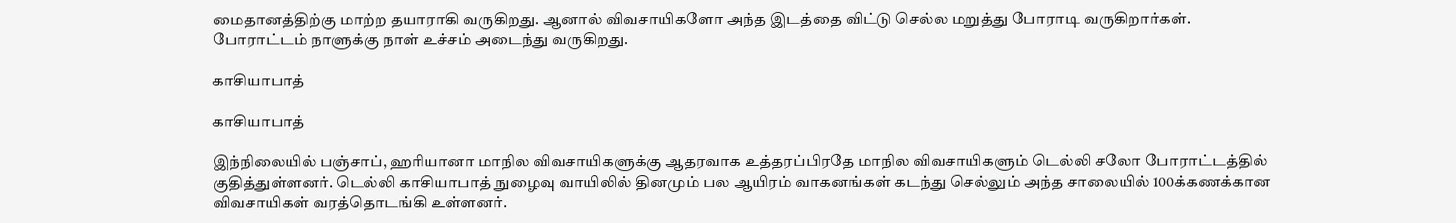மைதானத்திற்கு மாற்ற தயாராகி வருகிறது. ஆனால் விவசாயிகளோ அந்த இடத்தை விட்டு செல்ல மறுத்து போராடி வருகிறார்கள். போராட்டம் நாளுக்கு நாள் உச்சம் அடைந்து வருகிறது.

காசியாபாத்

காசியாபாத்

இந்நிலையில் பஞ்சாப், ஹரியானா மாநில விவசாயிகளுக்கு ஆதரவாக உத்தரப்பிரதே மாநில விவசாயிகளும் டெல்லி சலோ போராட்டத்தில் குதித்துள்ளனர். டெல்லி காசியாபாத் நுழைவு வாயிலில் தினமும் பல ஆயிரம் வாகனங்கள் கடந்து செல்லும் அந்த சாலையில் 100க்கணக்கான விவசாயிகள் வரத்தொடங்கி உள்ளனர்.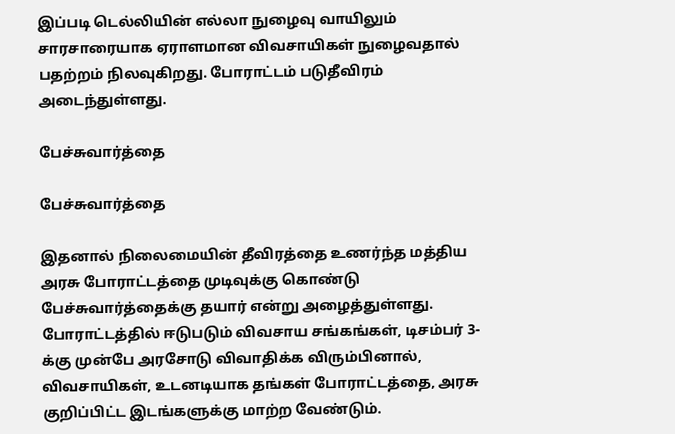இப்படி டெல்லியின் எல்லா நுழைவு வாயிலும் சாரசாரையாக ஏராளமான விவசாயிகள் நுழைவதால் பதற்றம் நிலவுகிறது. போராட்டம் படுதீவிரம் அடைந்துள்ளது.

பேச்சுவார்த்தை

பேச்சுவார்த்தை

இதனால் நிலைமையின் தீவிரத்தை உணர்ந்த மத்திய அரசு போராட்டத்தை முடிவுக்கு கொண்டு பேச்சுவார்த்தைக்கு தயார் என்று அழைத்துள்ளது. போராட்டத்தில் ஈடுபடும் விவசாய சங்கங்கள், டிசம்பர் 3-க்கு முன்பே அரசோடு விவாதிக்க விரும்பினால், விவசாயிகள், உடனடியாக தங்கள் போராட்டத்தை, அரசு குறிப்பிட்ட இடங்களுக்கு மாற்ற வேண்டும்.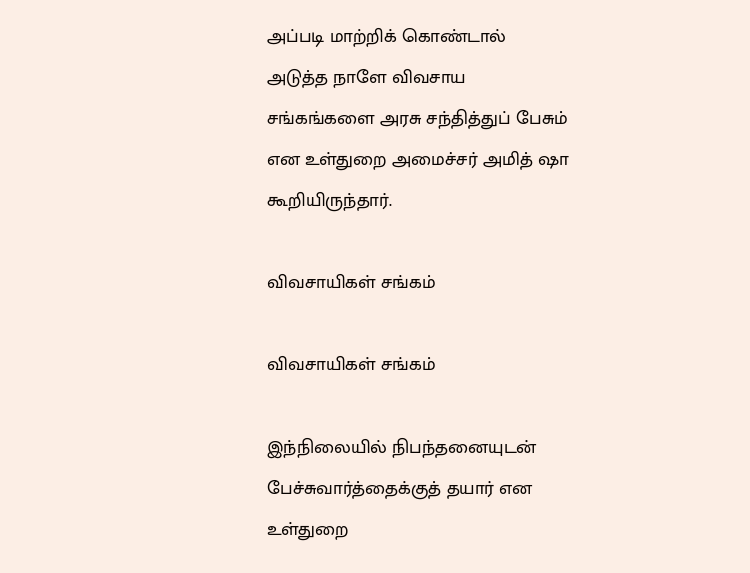அப்படி மாற்றிக் கொண்டால் அடுத்த நாளே விவசாய சங்கங்களை அரசு சந்தித்துப் பேசும் என உள்துறை அமைச்சர் அமித் ஷா கூறியிருந்தார்.

விவசாயிகள் சங்கம்

விவசாயிகள் சங்கம்

இந்நிலையில் நிபந்தனையுடன் பேச்சுவார்த்தைக்குத் தயார் என உள்துறை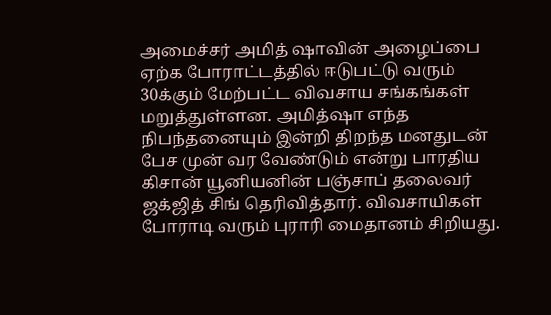அமைச்சர் அமித் ஷாவின் அழைப்பை ஏற்க போராட்டத்தில் ஈடுபட்டு வரும் 30க்கும் மேற்பட்ட விவசாய சங்கங்கள் மறுத்துள்ளன. அமித்ஷா எந்த நிபந்தனையும் இன்றி திறந்த மனதுடன் பேச முன் வர வேண்டும் என்று பாரதிய கிசான் யூனியனின் பஞ்சாப் தலைவர் ஜக்ஜித் சிங் தெரிவித்தார். விவசாயிகள் போராடி வரும் புராரி மைதானம் சிறியது.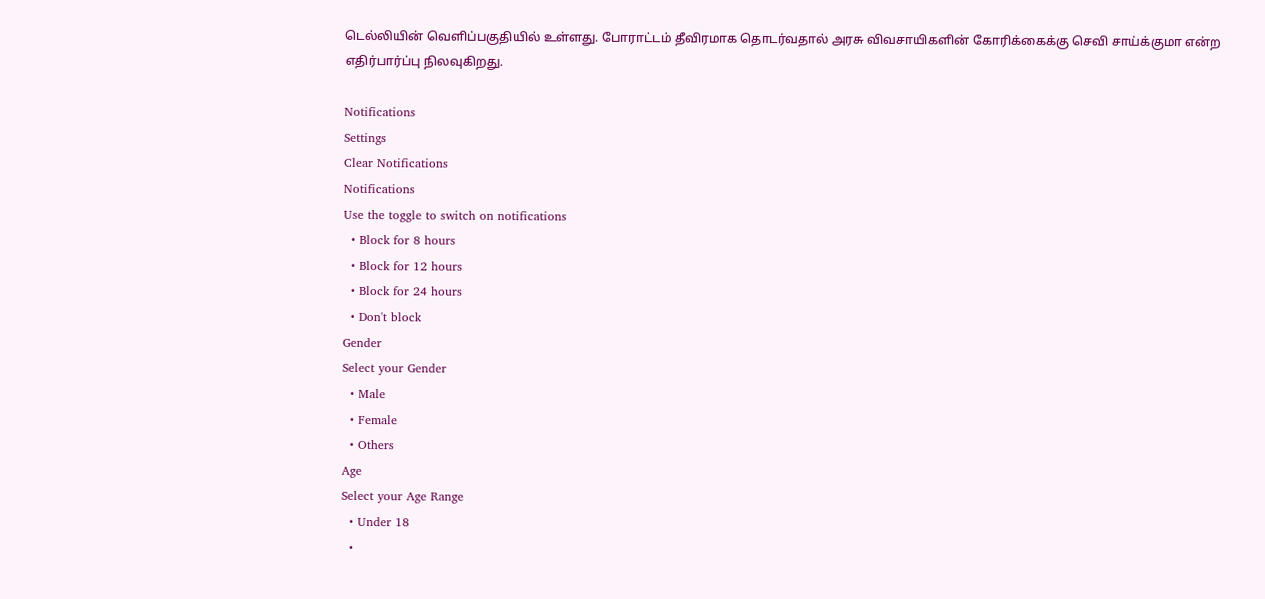டெல்லியின் வெளிப்பகுதியில் உள்ளது. போராட்டம் தீவிரமாக தொடர்வதால் அரசு விவசாயிகளின் கோரிக்கைக்கு செவி சாய்க்குமா என்ற எதிர்பார்ப்பு நிலவுகிறது.

Notifications
Settings
Clear Notifications
Notifications
Use the toggle to switch on notifications
  • Block for 8 hours
  • Block for 12 hours
  • Block for 24 hours
  • Don't block
Gender
Select your Gender
  • Male
  • Female
  • Others
Age
Select your Age Range
  • Under 18
  •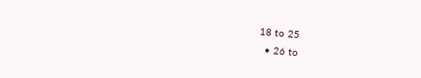18 to 25
  • 26 to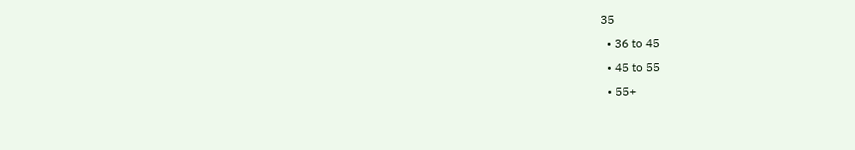35
  • 36 to 45
  • 45 to 55
  • 55+